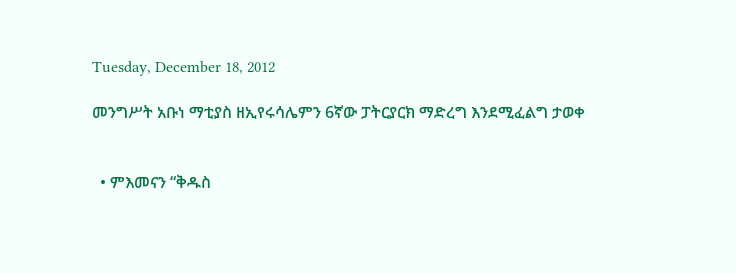Tuesday, December 18, 2012

መንግሥት አቡነ ማቲያስ ዘኢየሩሳሌምን 6ኛው ፓትርያርክ ማድረግ እንደሚፈልግ ታወቀ


  • ምእመናን “ቅዱስ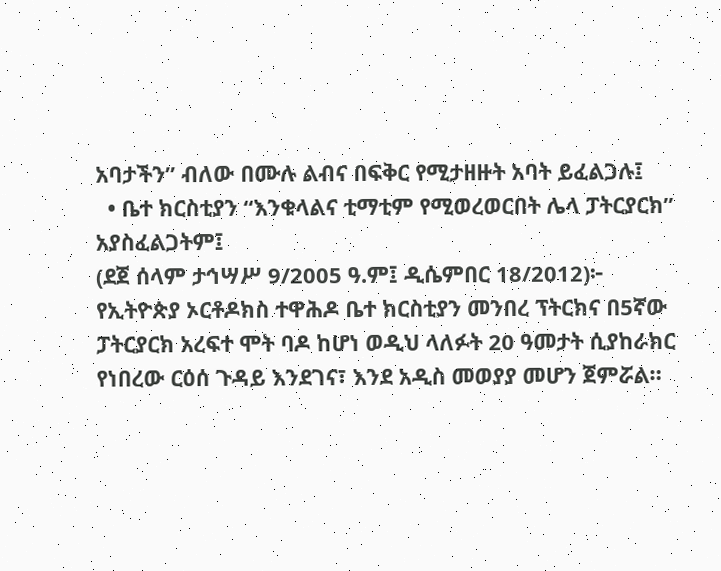አባታችን” ብለው በሙሉ ልብና በፍቅር የሚታዘዙት አባት ይፈልጋሉ፤
  • ቤተ ክርስቲያን “እንቁላልና ቲማቲም የሚወረወርበት ሌላ ፓትርያርክ” አያስፈልጋትም፤
(ደጀ ሰላም ታኅሣሥ 9/2005 ዓ.ም፤ ዲሴምበር 18/2012)፦ የኢትዮጵያ ኦርቶዶክስ ተዋሕዶ ቤተ ክርስቲያን መንበረ ፕትርክና በ5ኛው ፓትርያርክ አረፍተ ሞት ባዶ ከሆነ ወዲህ ላለፉት 20 ዓመታት ሲያከራክር የነበረው ርዕሰ ጉዳይ እንደገና፣ እንደ አዲስ መወያያ መሆን ጀምሯል።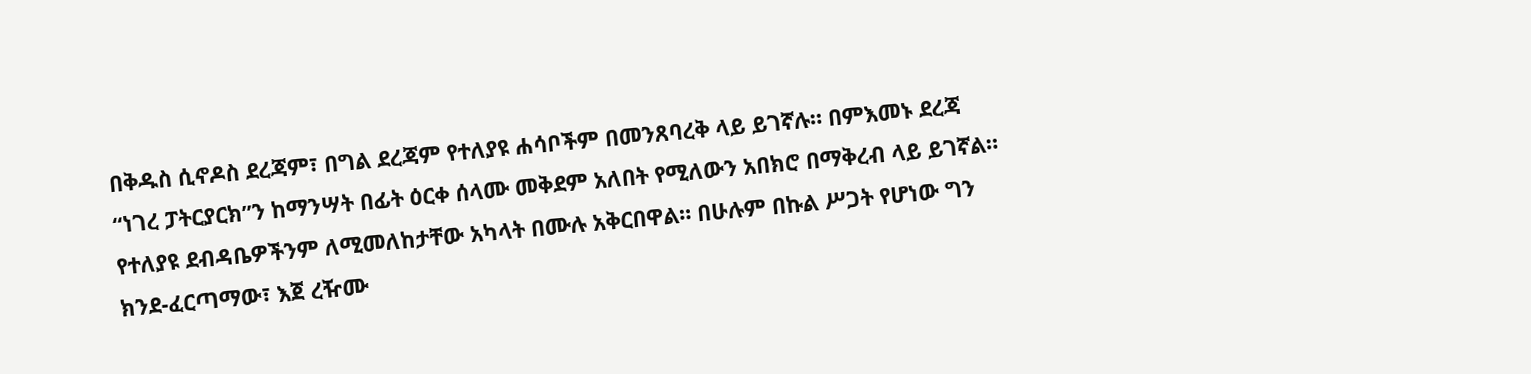በቅዱስ ሲኖዶስ ደረጃም፣ በግል ደረጃም የተለያዩ ሐሳቦችም በመንጸባረቅ ላይ ይገኛሉ። በምእመኑ ደረጃ “ነገረ ፓትርያርክ”ን ከማንሣት በፊት ዕርቀ ሰላሙ መቅደም አለበት የሚለውን አበክሮ በማቅረብ ላይ ይገኛል። የተለያዩ ደብዳቤዎችንም ለሚመለከታቸው አካላት በሙሉ አቅርበዋል። በሁሉም በኩል ሥጋት የሆነው ግን ክንደ-ፈርጣማው፣ እጀ ረዥሙ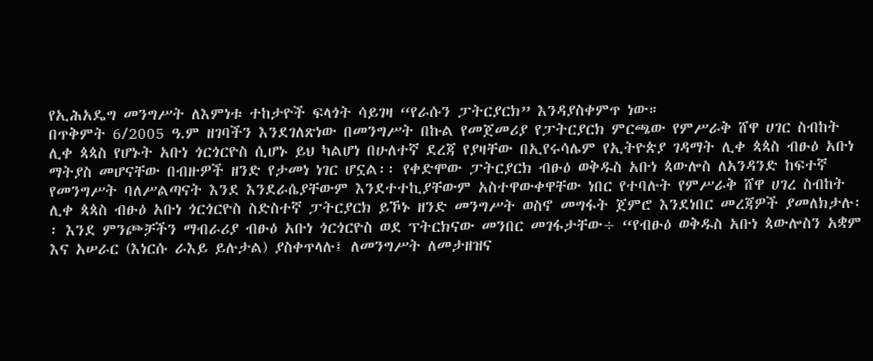የኢሕአዴግ መንግሥት ለእምነቱ ተከታዮች ፍላጎት ሳይገዛ “የራሱን ፓትርያርክ” እንዳያስቀምጥ ነው።
በጥቅምት 6/2005 ዓ.ም ዘገባችን እንደገለጽነው በመንግሥት በኩል የመጀመሪያ የፓትርያርክ ምርጫው የምሥራቅ ሸዋ ሀገር ስብከት ሊቀ ጳጳስ የሆኑት አቡነ ጎርጎርዮስ ሲሆኑ ይህ ካልሆነ በሁለተኛ ደረጃ የያዛቸው በኢየሩሳሌም የኢትዮጵያ ገዳማት ሊቀ ጳጳስ ብፁዕ አቡነ ማትያስ መሆናቸው በብዙዎች ዘንድ የታመነ ነገር ሆኗል፡፡ የቀድሞው ፓትርያርክ ብፁዕ ወቅዱስ አቡነ ጳውሎስ ለአንዳንድ ከፍተኛ የመንግሥት ባለሥልጣናት እንደ እንደራሴያቸውም እንደተተኪያቸውም አስተዋውቀዋቸው ነበር የተባሉት የምሥራቅ ሸዋ ሀገረ ስብከት ሊቀ ጳጳስ ብፁዕ አቡነ ጎርጎርዮስ ስድስተኛ ፓትርያርክ ይኾኑ ዘንድ መንግሥት ወስኖ መግፋት ጀምሮ እንደነበር መረጃዎች ያመለክታሉ፡፡ እንደ ምንጮቻችን ማብራሪያ ብፁዕ አቡነ ጎርጎርዮስ ወደ ፕትርክናው መንበር መገፋታቸው÷ “የብፁዕ ወቅዱስ አቡነ ጳውሎስን አቋም እና አሠራር (እነርሱ ራእይ ይሉታል) ያስቀጥላሉ፤ ለመንግሥት ለመታዘዝና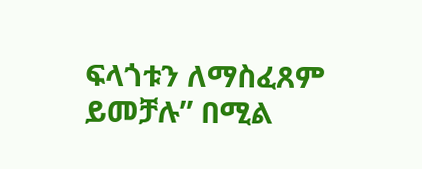ፍላጎቱን ለማስፈጸም ይመቻሉ” በሚል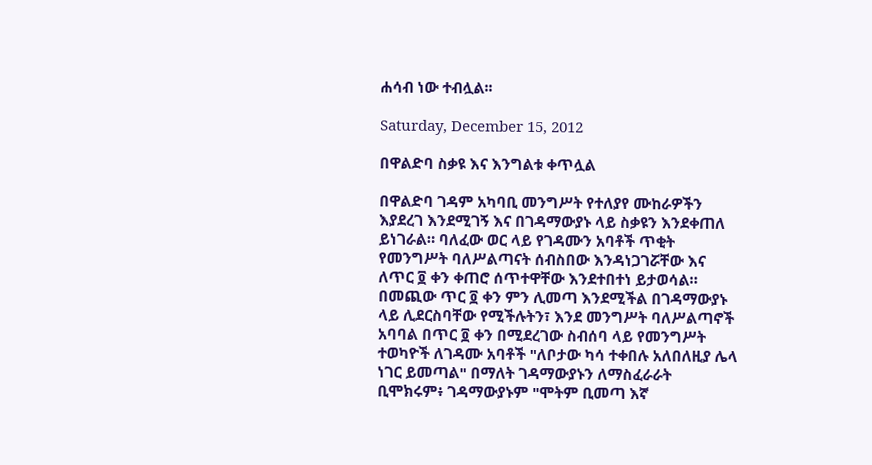ሐሳብ ነው ተብሏል፡፡

Saturday, December 15, 2012

በዋልድባ ስቃዩ እና እንግልቱ ቀጥሏል

በዋልድባ ገዳም አካባቢ መንግሥት የተለያየ ሙከራዎችን እያደረገ እንደሚገኝ እና በገዳማውያኑ ላይ ስቃዩን እንደቀጠለ ይነገራል። ባለፈው ወር ላይ የገዳሙን አባቶች ጥቂት የመንግሥት ባለሥልጣናት ሰብስበው እንዳነጋገሯቸው እና ለጥር ፬ ቀን ቀጠሮ ሰጥተዋቸው እንደተበተነ ይታወሳል። በመጪው ጥር ፬ ቀን ምን ሊመጣ እንደሚችል በገዳማውያኑ ላይ ሊደርስባቸው የሚችሉትን፣ እንደ መንግሥት ባለሥልጣኖች አባባል በጥር ፬ ቀን በሚደረገው ስብሰባ ላይ የመንግሥት ተወካዮች ለገዳሙ አባቶች "ለቦታው ካሳ ተቀበሉ አለበለዚያ ሌላ ነገር ይመጣል" በማለት ገዳማውያኑን ለማስፈራራት ቢሞክሩም፥ ገዳማውያኑም "ሞትም ቢመጣ እኛ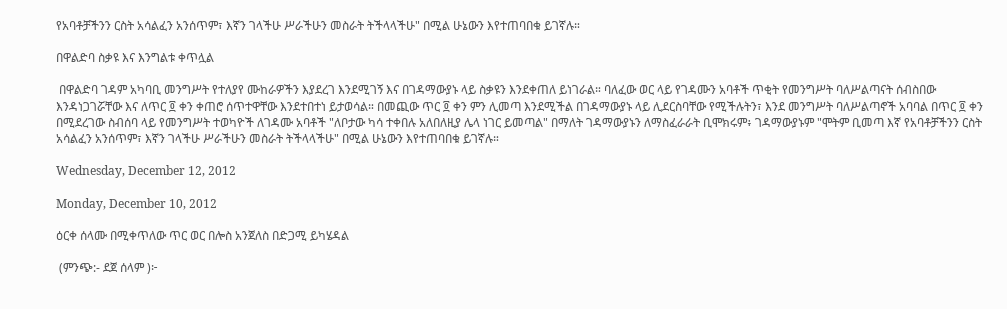የአባቶቻችንን ርስት አሳልፈን አንሰጥም፣ እኛን ገላችሁ ሥራችሁን መስራት ትችላላችሁ" በሚል ሁኔውን እየተጠባበቁ ይገኛሉ።

በዋልድባ ስቃዩ እና እንግልቱ ቀጥሏል

 በዋልድባ ገዳም አካባቢ መንግሥት የተለያየ ሙከራዎችን እያደረገ እንደሚገኝ እና በገዳማውያኑ ላይ ስቃዩን እንደቀጠለ ይነገራል። ባለፈው ወር ላይ የገዳሙን አባቶች ጥቂት የመንግሥት ባለሥልጣናት ሰብስበው እንዳነጋገሯቸው እና ለጥር ፬ ቀን ቀጠሮ ሰጥተዋቸው እንደተበተነ ይታወሳል። በመጪው ጥር ፬ ቀን ምን ሊመጣ እንደሚችል በገዳማውያኑ ላይ ሊደርስባቸው የሚችሉትን፣ እንደ መንግሥት ባለሥልጣኖች አባባል በጥር ፬ ቀን በሚደረገው ስብሰባ ላይ የመንግሥት ተወካዮች ለገዳሙ አባቶች "ለቦታው ካሳ ተቀበሉ አለበለዚያ ሌላ ነገር ይመጣል" በማለት ገዳማውያኑን ለማስፈራራት ቢሞክሩም፥ ገዳማውያኑም "ሞትም ቢመጣ እኛ የአባቶቻችንን ርስት አሳልፈን አንሰጥም፣ እኛን ገላችሁ ሥራችሁን መስራት ትችላላችሁ" በሚል ሁኔውን እየተጠባበቁ ይገኛሉ።

Wednesday, December 12, 2012

Monday, December 10, 2012

ዕርቀ ሰላሙ በሚቀጥለው ጥር ወር በሎስ አንጀለስ በድጋሚ ይካሄዳል

 (ምንጭ:- ደጀ ሰላም )፦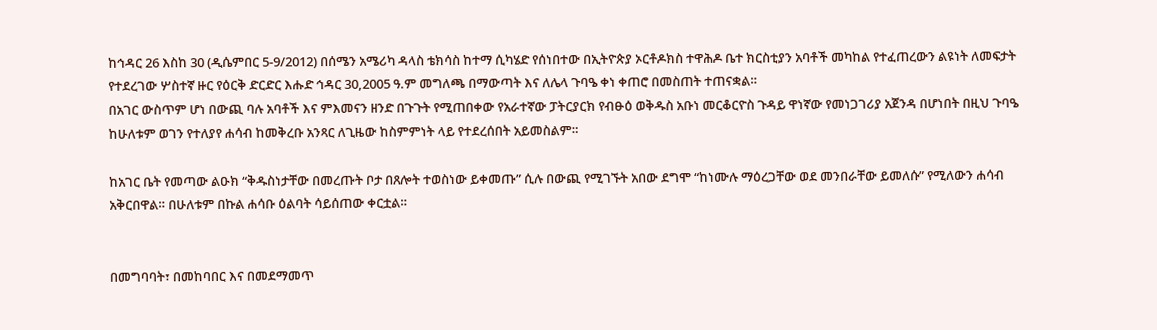ከኅዳር 26 እስከ 30 (ዲሴምበር 5-9/2012) በሰሜን አሜሪካ ዳላስ ቴክሳስ ከተማ ሲካሄድ የሰነበተው በኢትዮጵያ ኦርቶዶክስ ተዋሕዶ ቤተ ክርስቲያን አባቶች መካከል የተፈጠረውን ልዩነት ለመፍታት የተደረገው ሦስተኛ ዙር የዕርቅ ድርድር እሑድ ኅዳር 30,2005 ዓ.ም መግለጫ በማውጣት እና ለሌላ ጉባዔ ቀነ ቀጠሮ በመስጠት ተጠናቋል።
በአገር ውስጥም ሆነ በውጪ ባሉ አባቶች እና ምእመናን ዘንድ በጉጉት የሚጠበቀው የአራተኛው ፓትርያርክ የብፁዕ ወቅዱስ አቡነ መርቆርዮስ ጉዳይ ዋነኛው የመነጋገሪያ አጀንዳ በሆነበት በዚህ ጉባዔ ከሁለቱም ወገን የተለያየ ሐሳብ ከመቅረቡ አንጻር ለጊዜው ከስምምነት ላይ የተደረሰበት አይመስልም።

ከአገር ቤት የመጣው ልዑክ “ቅዱስነታቸው በመረጡት ቦታ በጸሎት ተወስነው ይቀመጡ” ሲሉ በውጪ የሚገኙት አበው ደግሞ “ከነሙሉ ማዕረጋቸው ወደ መንበራቸው ይመለሱ” የሚለውን ሐሳብ አቅርበዋል። በሁለቱም በኩል ሐሳቡ ዕልባት ሳይሰጠው ቀርቷል።


በመግባባት፣ በመከባበር እና በመደማመጥ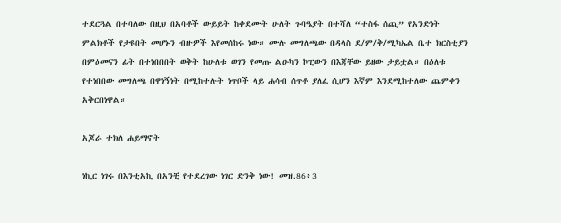ተደርጓል በተባለው በዚህ በአባቶች ውይይት ከቀደሙት ሁለት ጉባዔያት በተሻለ “ተስፋ ሰጪ” የአንድነት ምልክቶች የታዩበት መሆኑን ብዙዎች እየመሰከሩ ነው። ሙሉ መግለጫው በዳላስ ደ/ም/ቅ/ሚካኤል ቤተ ክርስቲያን በምዕመናን ፊት በተነበበበት ወቅት ከሁለቱ ወገን የመጡ ልዑካን ኮፒውን በእጃቸው ይዘው ታይቷል። በዕለቱ የተነበበው መግለጫ በዋነኝነት በሚከተሉት ነጥቦች ላይ ሐሳብ ሰጥቶ ያለፈ ሲሆን እኛም እንደሚከተለው ጨምቀን አቅርበነዋል።

አጆራ ተክለ ሐይማኖት

ነኪር ነገሩ በእንቲአኪ በአንቺ የተደረገው ነገር ድንቅ ነው! መዝ.86፥3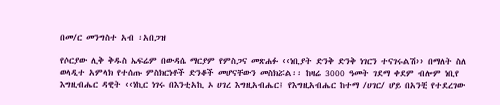በመ/ር መንግስተ አብ ፡አበጋዝ

የሶርያው ሊቅ ቅዱስ ኤፍሬም በውዳሴ ማርያም የምስጋና መጽሐፉ ‹‹ነቢያት ድንቅ ድንቅ ነገርን ተናገሩልሽ›› በማለት ስለ ወላዲተ አምላክ የተሰጡ ምስክርነቶች ድንቆች መሆናቸውን መስክሯል፡፡ ከዛሬ 3000 ዓመት ገደማ ቀደም ብሎም ነቢየ እግዚብሔር ዳዊት ‹‹ነኪር ነገሩ በእንቲአኪ ኦ ሀገረ እግዚአብሔር፤ የእግዚአብሔር ከተማ /ሀገር/ ሆይ በአንቺ የተደረገው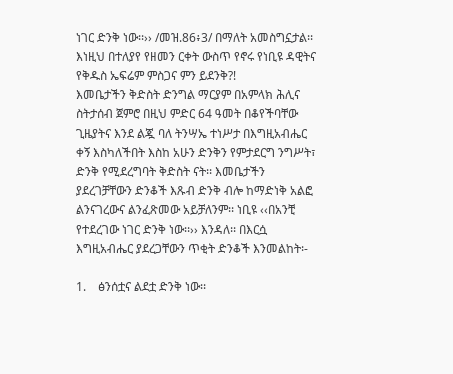ነገር ድንቅ ነው፡፡›› /መዝ.86፥3/ በማለት አመስግኗታል፡፡ እነዚህ በተለያየ የዘመን ርቀት ውስጥ የኖሩ የነቢዩ ዳዊትና የቅዱስ ኤፍሬም ምስጋና ምን ይደንቅ?!
እመቤታችን ቅድስት ድንግል ማርያም በአምላክ ሕሊና ስትታሰብ ጀምሮ በዚህ ምድር 64 ዓመት በቆየችባቸው ጊዜያትና እንደ ልጇ ባለ ትንሣኤ ተነሥታ በእግዚአብሔር ቀኝ እስካለችበት እስከ አሁን ድንቅን የምታደርግ ንግሥት፣ ድንቅ የሚደረግባት ቅድስት ናት፡፡ እመቤታችን ያደረገቻቸውን ድንቆች እጹብ ድንቅ ብሎ ከማድነቅ አልፎ ልንናገረውና ልንፈጽመው አይቻለንም፡፡ ነቢዩ ‹‹በአንቺ የተደረገው ነገር ድንቅ ነው፡፡›› እንዳለ፡፡ በእርሷ እግዚአብሔር ያደረጋቸውን ጥቂት ድንቆች እንመልከት፡-

1.    ፅንሰቷና ልደቷ ድንቅ ነው፡፡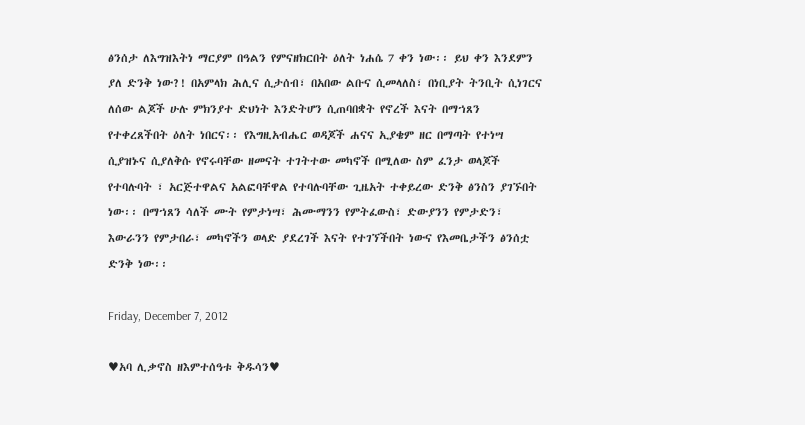ፅንሰታ ለእግዝእትነ ማርያም በዓልን የምናዘክርበት ዕለት ነሐሴ 7 ቀን ነው፡፡ ይህ ቀን እንደምን ያለ ድንቅ ነው?! በአምላክ ሕሊና ሲታሰብ፣ በአበው ልቡና ሲመላለስ፣ በነቢያት ትንቢት ሲነገርና ለሰው ልጆች ሁሉ ምክንያተ ድህነት እንድትሆን ሲጠባበቋት የኖረች እናት በማኀጸን የተቀረጸችበት ዕለት ነበርና፡፡ የእግዚአብሔር ወዳጆች ሐናና ኢያቄም ዘር በማጣት የተነሣ ሲያዝኑና ሲያለቅሱ የኖሩባቸው ዘመናት ተገትተው መካኖች በሚለው ስም ፈንታ ወላጆች የተባሉባት ፣ አርጅተዋልና አልፎባቸዋል የተባሉባቸው ጊዜአት ተቀይረው ድንቅ ፅንስን ያገኙበት ነው፡፡ በማኀጸን ሳለች ሙት የምታነሣ፣ ሕሙማንን የምትፈውስ፣ ድውያንን የምታድን፣ እውራንን የምታበራ፣ መካኖችን ወላድ ያደረገች እናት የተገኘችበት ነውና የእመቤታችን ፅንሰቷ ድንቅ ነው፡፡

Friday, December 7, 2012

♥አባ ሊቃኖስ ዘእምተሰዓቱ ቅዱሳን♥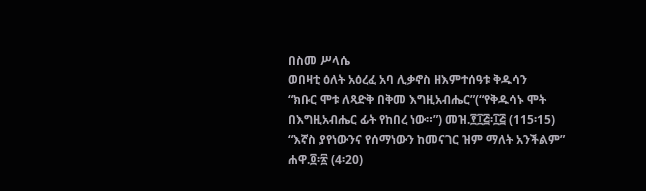በስመ ሥላሴ
ወበዛቲ ዕለት አዕረፈ አባ ሊቃኖስ ዘእምተሰዓቱ ቅዱሳን
“ክቡር ሞቱ ለጻድቅ በቅመ እግዚአብሔር”(“የቅዱሳኑ ሞት በእግዚአብሔር ፊት የከበረ ነው።”) መዝ.፻፲፭፡፲፭ (115፡15)
“እኛስ ያየነውንና የሰማነውን ከመናገር ዝም ማለት አንችልም” ሐዋ.፬፡፳ (4፡20)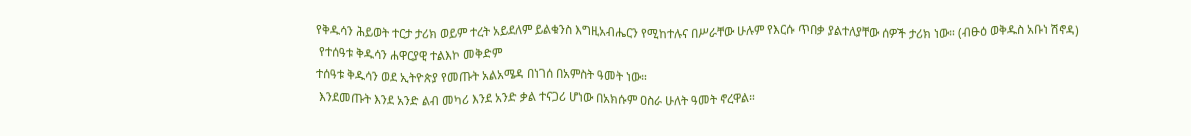የቅዱሳን ሕይወት ተርታ ታሪክ ወይም ተረት አይደለም ይልቁንስ እግዚአብሔርን የሚከተሉና በሥራቸው ሁሉም የእርሱ ጥበቃ ያልተለያቸው ሰዎች ታሪክ ነው። (ብፁዕ ወቅዱስ አቡነ ሽኖዳ)
 የተሰዓቱ ቅዱሳን ሐዋርያዊ ተልእኮ መቅድም
ተሰዓቱ ቅዱሳን ወደ ኢትዮጵያ የመጡት አልአሜዳ በነገሰ በአምስት ዓመት ነው።
 እንደመጡት እንደ አንድ ልብ መካሪ እንደ አንድ ቃል ተናጋሪ ሆነው በአክሱም ዐስራ ሁለት ዓመት ኖረዋል።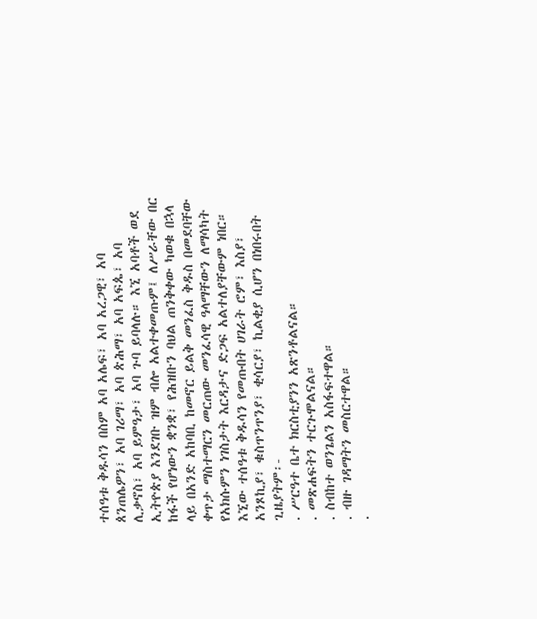ተሰዓቱ ቅዱሳን በስም አባ አሌፍ፣ አባ አረጋዊ፣ አባ ጰንጠሌዎን፣ አባ ገሪማ፣ አባ ጵሕማ፣ አባ አፍጴ፣ አባ ሊቃኖስ፣ አባ ይምዓታ፣ አባ ጉባ ይባላሉ። እኚ አባቶች ወደ ኢትዮጵያ እንደገቡ ዝም ብሎ አልተቀመጡም፤ ለሥራቸው በር ከፋች የሆነውን ቋንቋ፣ የሕዝቡን ባህል ጠንቅቀው ካወቁ በኋላ ላይ በአንድ አከባቢ ከመኖር ይልቅ መንፈስ ቅዱስ በመደባቸው ቀጥታ ማስተማርን መርጠው መንፈሳዊ ዓላማቸውን ለማሳካት የአክሱምን ነገስታት እርዳታና ድጋፍ አልተለያቸውም ነበር። እኚው ተሰዓቱ ቅዱሳን የመጡበት ሀገራት ሮም፣ እስያ፣ አንጾኪያ፣ ቁስጥንጥንያ፣ ቂሳርያ፣ ኪልቂያ ሲሆን በነበሩበት ጊዜያትም፡-
. ሥርዓተ ቤተ ክርስቲያንን አጽንቶልናል።
. መጽሐፍትን ተርጉሞልናል።
. ስብከተ ወንጌልን አስፋፍተዋል።
. ብዙ ገዳማትን መስርተዋል።
.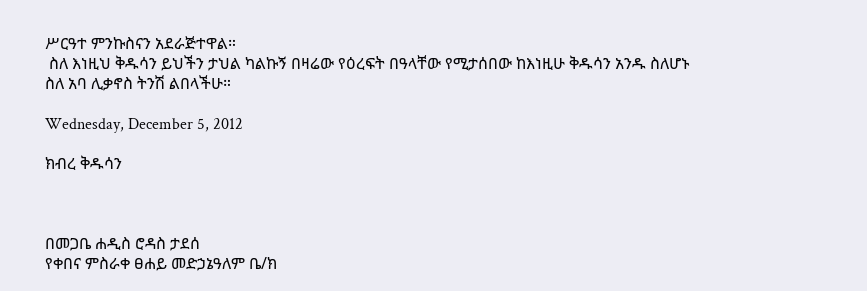ሥርዓተ ምንኩስናን አደራጅተዋል።
 ስለ እነዚህ ቅዱሳን ይህችን ታህል ካልኩኝ በዛሬው የዕረፍት በዓላቸው የሚታሰበው ከእነዚሁ ቅዱሳን አንዱ ስለሆኑ  ስለ አባ ሊቃኖስ ትንሽ ልበላችሁ።

Wednesday, December 5, 2012

ክብረ ቅዱሳን



በመጋቤ ሐዲስ ሮዳስ ታደሰ
የቀበና ምስራቀ ፀሐይ መድኃኔዓለም ቤ/ክ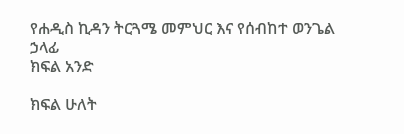የሐዲስ ኪዳን ትርጓሜ መምህር እና የሰብከተ ወንጌል ኃላፊ
ክፍል አንድ

ክፍል ሁለት